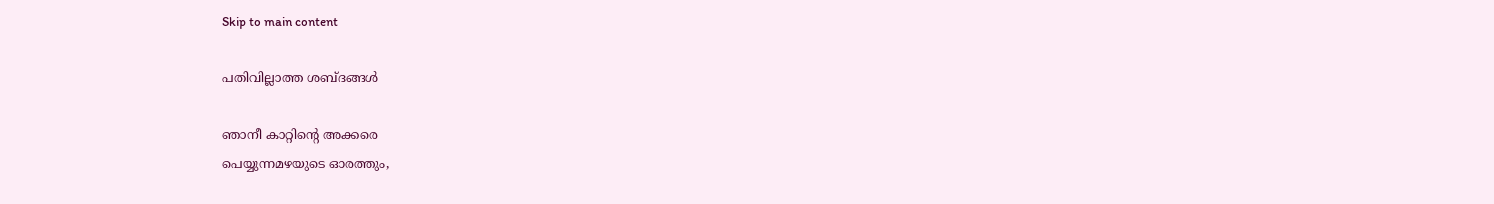Skip to main content

പതിവില്ലാത്ത ശബ്ദങ്ങൾ

ഞാനീ കാറ്റിന്റെ അക്കരെ
പെയ്യുന്നമഴയുടെ ഓരത്തും,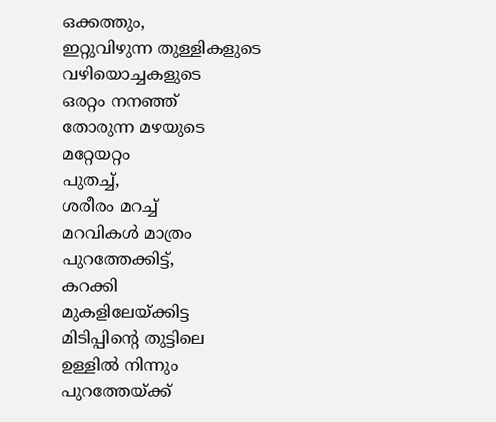ഒക്കത്തും,
ഇറ്റുവിഴുന്ന തുള്ളികളുടെ
വഴിയൊച്ചകളുടെ
ഒരറ്റം നനഞ്ഞ്
തോരുന്ന മഴയുടെ
മറ്റേയറ്റം
പുതച്ച്,
ശരീരം മറച്ച്
മറവികൾ മാത്രം
പുറത്തേക്കിട്ട്,
കറക്കി
മുകളിലേയ്ക്കിട്ട
മിടിപ്പിന്റെ തുട്ടിലെ
ഉള്ളിൽ നിന്നും
പുറത്തേയ്ക്ക്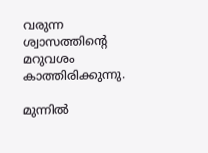വരുന്ന
ശ്വാസത്തിന്റെ മറുവശം
കാത്തിരിക്കുന്നു.

മുന്നിൽ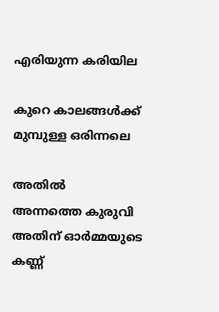എരിയുന്ന കരിയില

കുറെ കാലങ്ങൾക്ക്
മുമ്പുള്ള ഒരിന്നലെ

അതിൽ
അന്നത്തെ കുരുവി
അതിന് ഓർമ്മയുടെ കണ്ണ്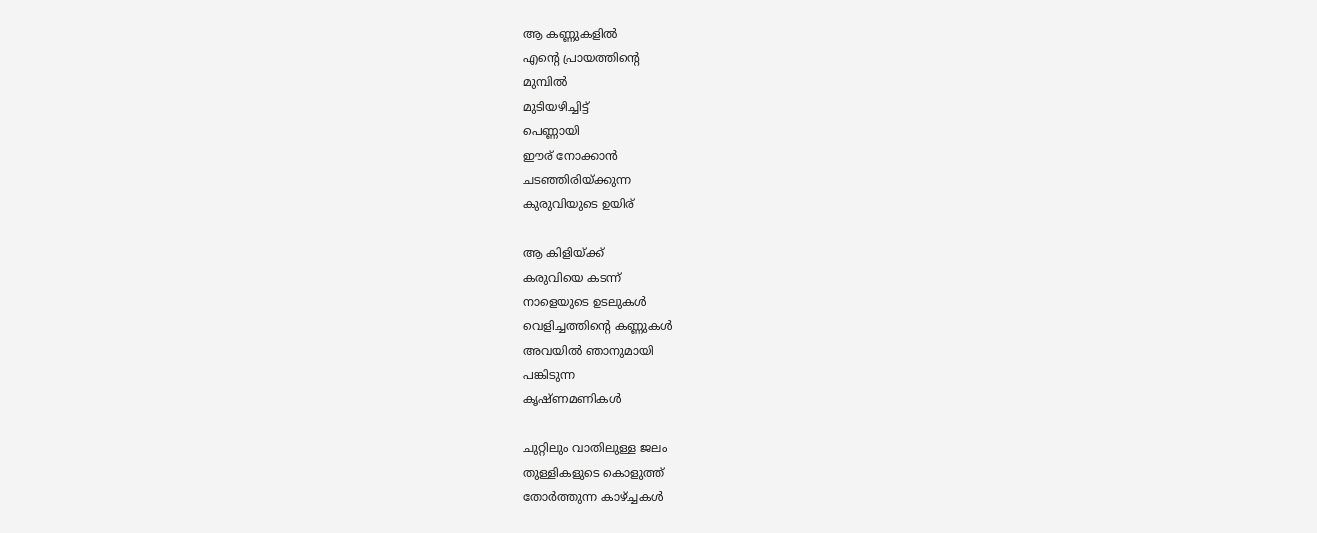ആ കണ്ണുകളിൽ
എന്റെ പ്രായത്തിന്റെ
മുമ്പിൽ
മുടിയഴിച്ചിട്ട്
പെണ്ണായി
ഈര് നോക്കാൻ
ചടഞ്ഞിരിയ്ക്കുന്ന
കുരുവിയുടെ ഉയിര്

ആ കിളിയ്ക്ക്
കരുവിയെ കടന്ന്
നാളെയുടെ ഉടലുകൾ
വെളിച്ചത്തിന്റെ കണ്ണുകൾ
അവയിൽ ഞാനുമായി
പങ്കിടുന്ന
കൃഷ്ണമണികൾ

ചുറ്റിലും വാതിലുള്ള ജലം
തുള്ളികളുടെ കൊളുത്ത്
തോർത്തുന്ന കാഴ്ച്ചകൾ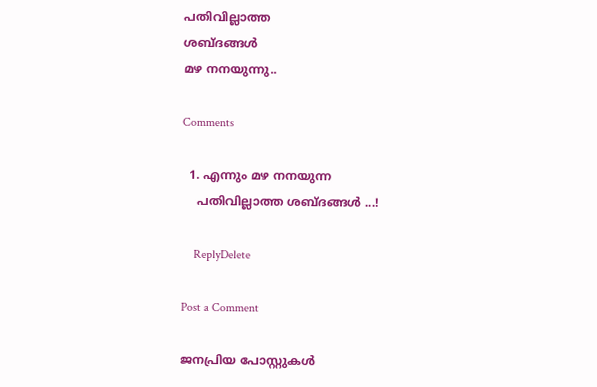പതിവില്ലാത്ത
ശബ്ദങ്ങൾ
മഴ നനയുന്നു..

Comments

  1. എന്നും മഴ നനയുന്ന
    പതിവില്ലാത്ത ശബ്ദങ്ങൾ ...!

    ReplyDelete

Post a Comment

ജനപ്രിയ പോസ്റ്റുകൾ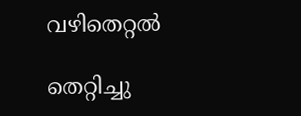വഴിതെറ്റൽ

തെറ്റിച്ചു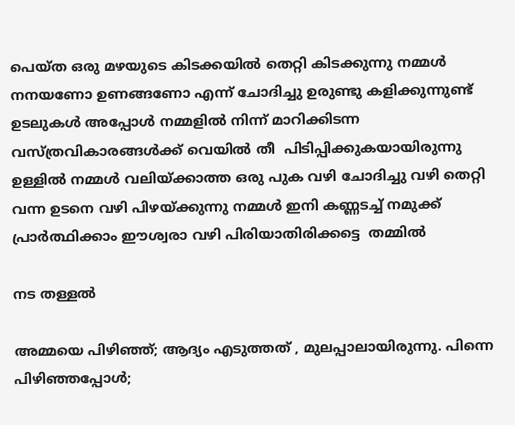പെയ്ത ഒരു മഴയുടെ കിടക്കയിൽ തെറ്റി കിടക്കുന്നു നമ്മൾ നനയണോ ഉണങ്ങണോ എന്ന് ചോദിച്ചു ഉരുണ്ടു കളിക്കുന്നുണ്ട്  ഉടലുകൾ അപ്പോൾ നമ്മളിൽ നിന്ന് മാറിക്കിടന്ന  വസ്ത്രവികാരങ്ങൾക്ക് വെയിൽ തീ  പിടിപ്പിക്കുകയായിരുന്നു  ഉള്ളിൽ നമ്മൾ വലിയ്ക്കാത്ത ഒരു പുക വഴി ചോദിച്ചു വഴി തെറ്റി വന്ന ഉടനെ വഴി പിഴയ്ക്കുന്നു നമ്മൾ ഇനി കണ്ണടച്ച് നമുക്ക് പ്രാർത്ഥിക്കാം ഈശ്വരാ വഴി പിരിയാതിരിക്കട്ടെ  തമ്മിൽ

നട തള്ളൽ

അമ്മയെ പിഴിഞ്ഞ്; ആദ്യം എടുത്തത്‌ , മുലപ്പാലായിരുന്നു. പിന്നെ പിഴിഞ്ഞപ്പോൾ;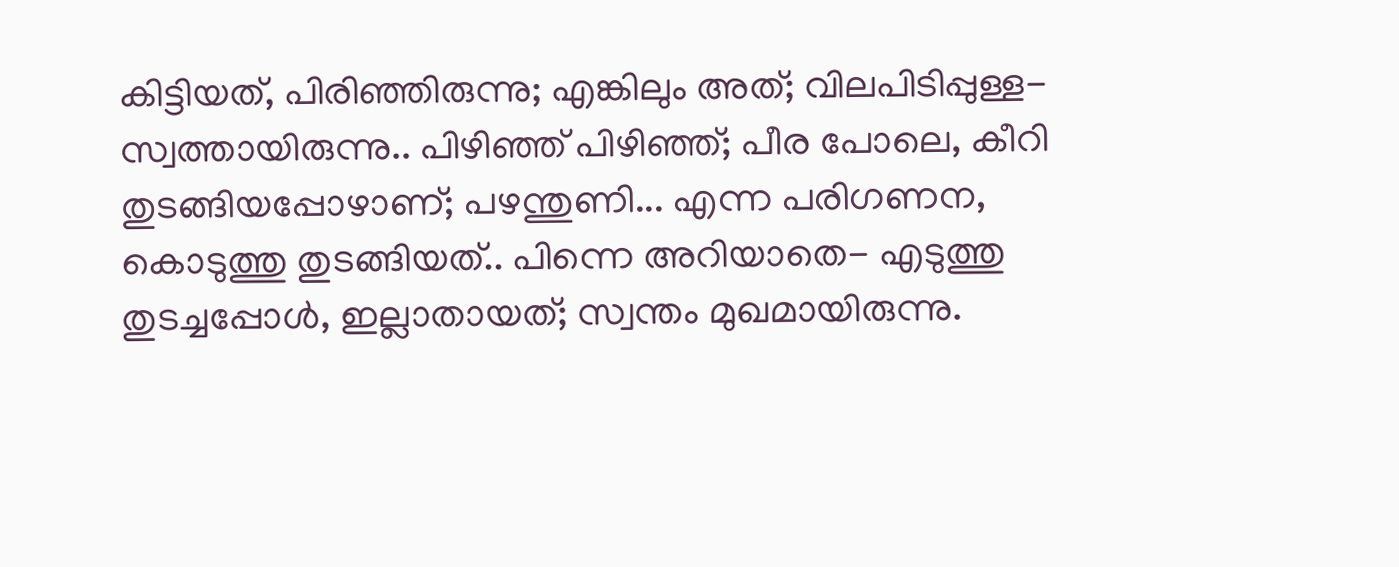കിട്ടിയത്, പിരിഞ്ഞിരുന്നു; എങ്കിലും അത്; വിലപിടിപ്പുള്ള- സ്വത്തായിരുന്നു.. പിഴിഞ്ഞ് പിഴിഞ്ഞ്; പീര പോലെ, കീറി തുടങ്ങിയപ്പോഴാണ്; പഴന്തുണി... എന്ന പരിഗണന, കൊടുത്തു തുടങ്ങിയത്.. പിന്നെ അറിയാതെ- എടുത്തു തുടച്ചപ്പോൾ, ഇല്ലാതായത്; സ്വന്തം മുഖമായിരുന്നു.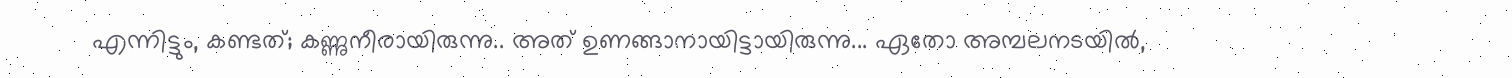എന്നിട്ടും, കണ്ടത്; കണ്ണുനീരായിരുന്നു.. അത് ഉണങ്ങാനായിട്ടായിരുന്നു... ഏതോ അമ്പലനടയിൽ,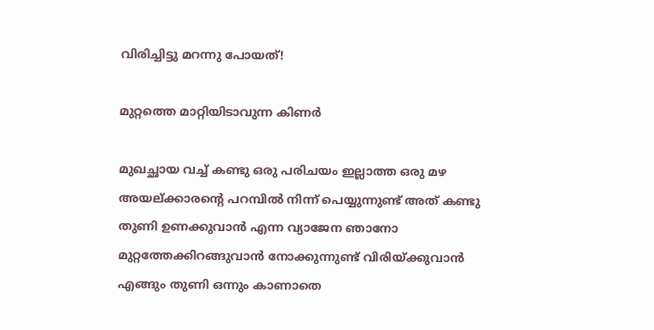വിരിച്ചിട്ടു മറന്നു പോയത്!

മുറ്റത്തെ മാറ്റിയിടാവുന്ന കിണർ

മുഖച്ഛായ വച്ച് കണ്ടു ഒരു പരിചയം ഇല്ലാത്ത ഒരു മഴ അയല്ക്കാരന്റെ പറമ്പിൽ നിന്ന് പെയ്യുന്നുണ്ട് അത് കണ്ടു തുണി ഉണക്കുവാൻ എന്ന വ്യാജേന ഞാനോ മുറ്റത്തേക്കിറങ്ങുവാൻ നോക്കുന്നുണ്ട് വിരിയ്ക്കുവാൻ എങ്ങും തുണി ഒന്നും കാണാതെ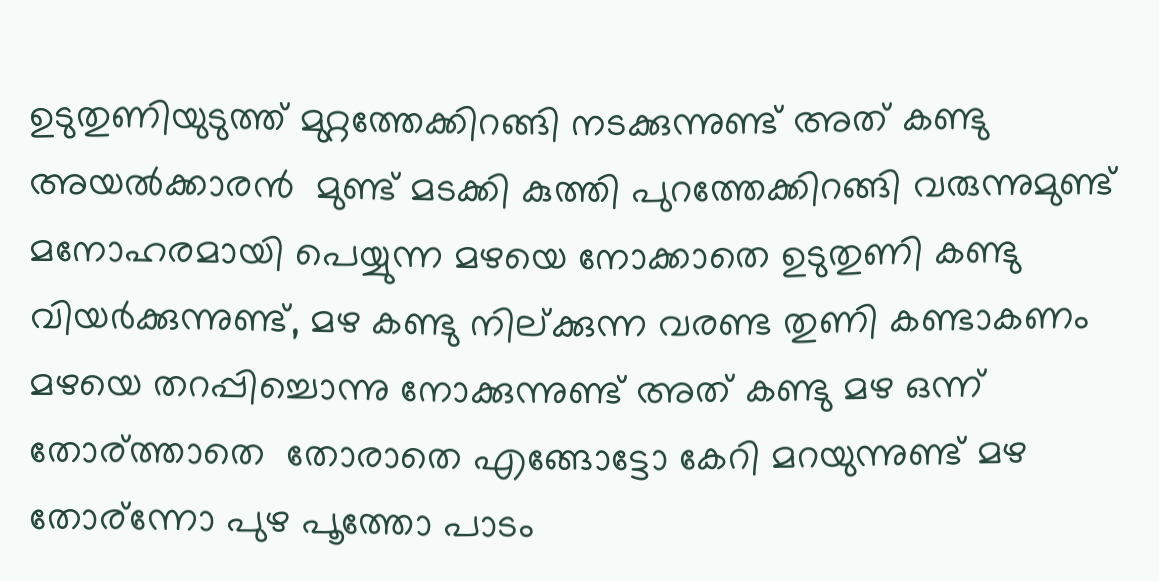ഉടുതുണിയുടുത്ത് മുറ്റത്തേക്കിറങ്ങി നടക്കുന്നുണ്ട് അത് കണ്ടു  അയൽക്കാരൻ  മുണ്ട് മടക്കി കുത്തി പുറത്തേക്കിറങ്ങി വരുന്നുമുണ്ട് മനോഹരമായി പെയ്യുന്ന മഴയെ നോക്കാതെ ഉടുതുണി കണ്ടു വിയർക്കുന്നുണ്ട്‌, മഴ കണ്ടു നില്ക്കുന്ന വരണ്ട തുണി കണ്ടാകണം മഴയെ തറപ്പിച്ചൊന്നു നോക്കുന്നുണ്ട് അത് കണ്ടു മഴ ഒന്ന് തോര്ത്താതെ  തോരാതെ എങ്ങോട്ടോ കേറി മറയുന്നുണ്ട്‌ മഴ തോര്ന്നോ പുഴ പൂത്തോ പാടം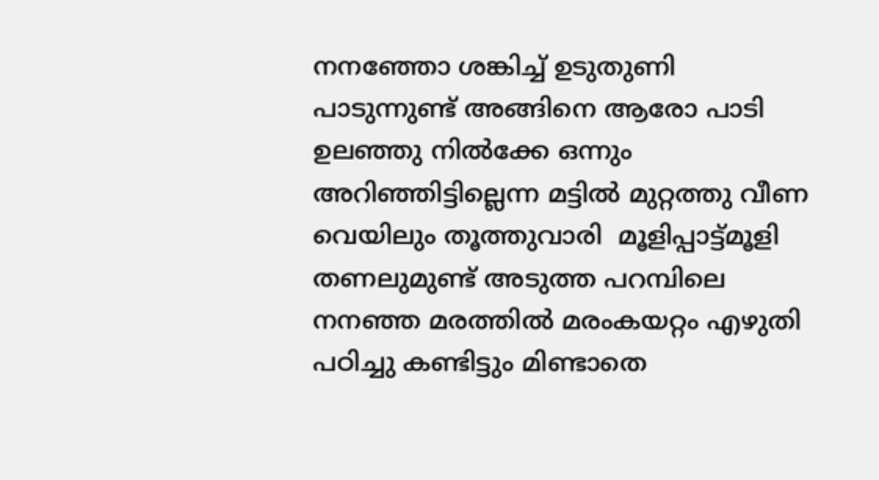നനഞ്ഞോ ശങ്കിച്ച് ഉടുതുണി പാടുന്നുണ്ട് അങ്ങിനെ ആരോ പാടി ഉലഞ്ഞു നിൽക്കേ ഒന്നും അറിഞ്ഞിട്ടില്ലെന്ന മട്ടിൽ മുറ്റത്തു വീണ വെയിലും തൂത്തുവാരി  മൂളിപ്പാട്ട്മൂളി  തണലുമുണ്ട് അടുത്ത പറമ്പിലെ നനഞ്ഞ മരത്തിൽ മരംകയറ്റം എഴുതി പഠിച്ചു കണ്ടിട്ടും മിണ്ടാതെ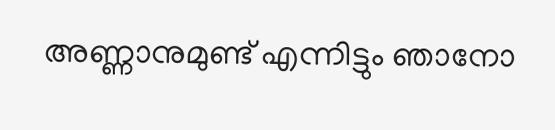അണ്ണാനുമുണ്ട്‌ എന്നിട്ടും ഞാനോ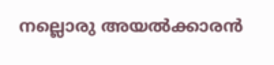നല്ലൊരു അയൽക്കാരൻ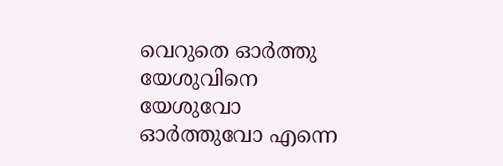വെറുതെ ഓർത്തു യേശുവിനെ യേശുവോ ഓർത്തുവോ എന്നെ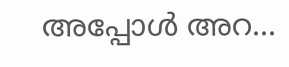അപ്പോൾ അറ...